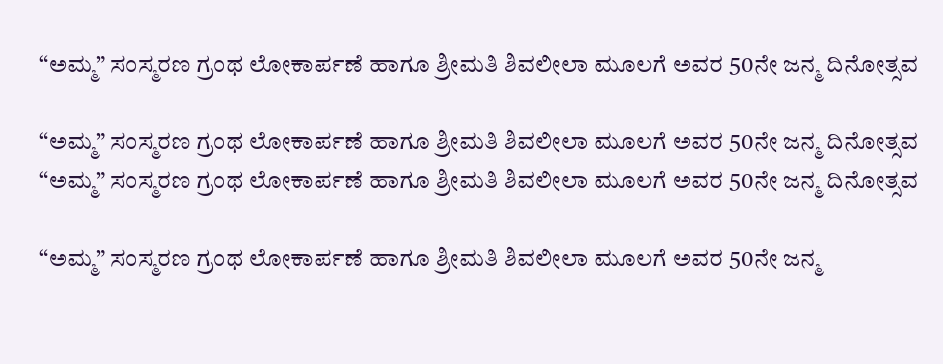“ಅಮ್ಮ” ಸಂಸ್ಮರಣ ಗ್ರಂಥ ಲೋಕಾರ್ಪಣೆ ಹಾಗೂ ಶ್ರೀಮತಿ ಶಿವಲೀಲಾ ಮೂಲಗೆ ಅವರ 50ನೇ ಜನ್ಮ ದಿನೋತ್ಸವ

“ಅಮ್ಮ” ಸಂಸ್ಮರಣ ಗ್ರಂಥ ಲೋಕಾರ್ಪಣೆ ಹಾಗೂ ಶ್ರೀಮತಿ ಶಿವಲೀಲಾ ಮೂಲಗೆ ಅವರ 50ನೇ ಜನ್ಮ ದಿನೋತ್ಸವ
“ಅಮ್ಮ” ಸಂಸ್ಮರಣ ಗ್ರಂಥ ಲೋಕಾರ್ಪಣೆ ಹಾಗೂ ಶ್ರೀಮತಿ ಶಿವಲೀಲಾ ಮೂಲಗೆ ಅವರ 50ನೇ ಜನ್ಮ ದಿನೋತ್ಸವ

“ಅಮ್ಮ” ಸಂಸ್ಮರಣ ಗ್ರಂಥ ಲೋಕಾರ್ಪಣೆ ಹಾಗೂ ಶ್ರೀಮತಿ ಶಿವಲೀಲಾ ಮೂಲಗೆ ಅವರ 50ನೇ ಜನ್ಮ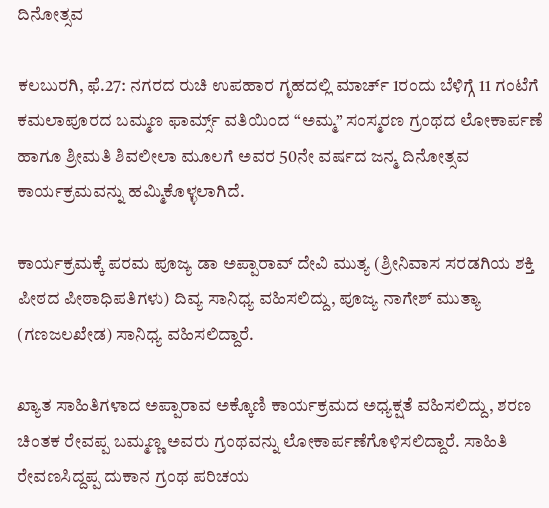ದಿನೋತ್ಸವ

ಕಲಬುರಗಿ, ಫೆ.27: ನಗರದ ರುಚಿ ಉಪಹಾರ ಗೃಹದಲ್ಲಿ ಮಾರ್ಚ್ 1ರಂದು ಬೆಳಿಗ್ಗೆ 11 ಗಂಟೆಗೆ ಕಮಲಾಪೂರದ ಬಮ್ಮಣ ಫಾರ್ಮ್ಸ್ ವತಿಯಿಂದ “ಅಮ್ಮ” ಸಂಸ್ಮರಣ ಗ್ರಂಥದ ಲೋಕಾರ್ಪಣೆ ಹಾಗೂ ಶ್ರೀಮತಿ ಶಿವಲೀಲಾ ಮೂಲಗೆ ಅವರ 50ನೇ ವರ್ಷದ ಜನ್ಮ ದಿನೋತ್ಸವ ಕಾರ್ಯಕ್ರಮವನ್ನು ಹಮ್ಮಿಕೊಳ್ಳಲಾಗಿದೆ.

ಕಾರ್ಯಕ್ರಮಕ್ಕೆ ಪರಮ ಪೂಜ್ಯ ಡಾ ಅಪ್ಪಾರಾವ್ ದೇವಿ ಮುತ್ಯ (ಶ್ರೀನಿವಾಸ ಸರಡಗಿಯ ಶಕ್ತಿ ಪೀಠದ ಪೀಠಾಧಿಪತಿಗಳು) ದಿವ್ಯ ಸಾನಿಧ್ಯ ವಹಿಸಲಿದ್ದು, ಪೂಜ್ಯ ನಾಗೇಶ್ ಮುತ್ಯಾ (ಗಣಜಲಖೇಡ) ಸಾನಿಧ್ಯ ವಹಿಸಲಿದ್ದಾರೆ.

ಖ್ಯಾತ ಸಾಹಿತಿಗಳಾದ ಅಪ್ಪಾರಾವ ಅಕ್ಕೊಣಿ ಕಾರ್ಯಕ್ರಮದ ಅಧ್ಯಕ್ಷತೆ ವಹಿಸಲಿದ್ದು, ಶರಣ ಚಿಂತಕ ರೇವಪ್ಪ ಬಮ್ಮಣ್ಣ ಅವರು ಗ್ರಂಥವನ್ನು ಲೋಕಾರ್ಪಣೆಗೊಳಿಸಲಿದ್ದಾರೆ. ಸಾಹಿತಿ ರೇವಣಸಿದ್ದಪ್ಪ ದುಕಾನ ಗ್ರಂಥ ಪರಿಚಯ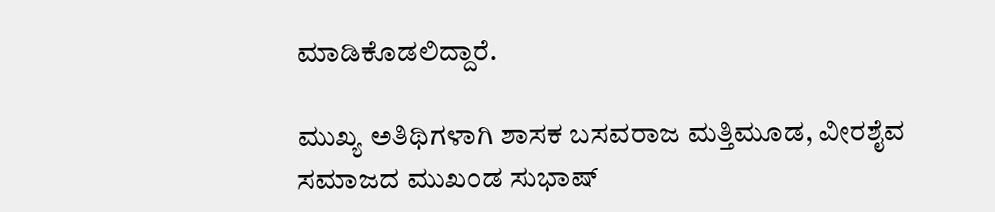ಮಾಡಿಕೊಡಲಿದ್ದಾರೆ.

ಮುಖ್ಯ ಅತಿಥಿಗಳಾಗಿ ಶಾಸಕ ಬಸವರಾಜ ಮತ್ತಿಮೂಡ, ವೀರಶೈವ ಸಮಾಜದ ಮುಖಂಡ ಸುಭಾಷ್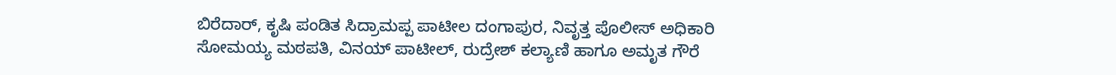ಬಿರೆದಾರ್, ಕೃಷಿ ಪಂಡಿತ ಸಿದ್ರಾಮಪ್ಪ ಪಾಟೀಲ ದಂಗಾಪುರ, ನಿವೃತ್ತ ಪೊಲೀಸ್ ಅಧಿಕಾರಿ ಸೋಮಯ್ಯ ಮಠಪತಿ, ವಿನಯ್ ಪಾಟೀಲ್, ರುದ್ರೇಶ್ ಕಲ್ಯಾಣಿ ಹಾಗೂ ಅಮೃತ ಗೌರೆ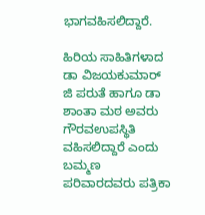ಭಾಗವಹಿಸಲಿದ್ದಾರೆ.

ಹಿರಿಯ ಸಾಹಿತಿಗಳಾದ ಡಾ ವಿಜಯಕುಮಾರ್ ಜಿ ಪರುತೆ ಹಾಗೂ ಡಾ ಶಾಂತಾ ಮಠ ಅವರು ಗೌರವಉಪಸ್ಥಿತಿ ವಹಿಸಲಿದ್ದಾರೆ ಎಂದು ಬಮ್ಮಣ ಪರಿವಾರದವರು ಪತ್ರಿಕಾ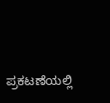ಪ್ರಕಟಣೆಯಲ್ಲಿ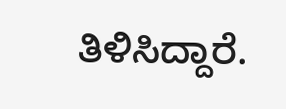ತಿಳಿಸಿದ್ದಾರೆ.